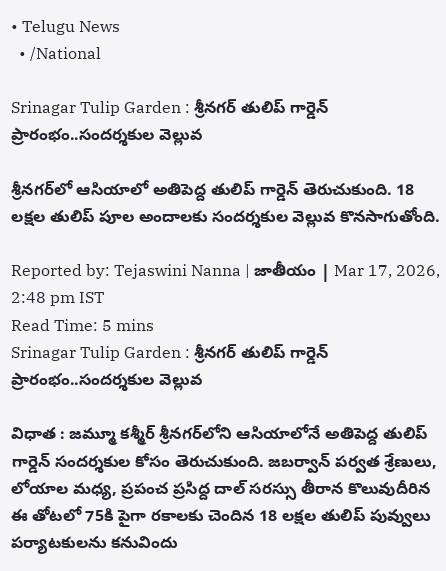• Telugu News
  • /National

Srinagar Tulip Garden : శ్రీనగర్‌ తులిప్‌ గార్డెన్ ప్రారంభం..సందర్శకుల వెల్లువ

శ్రీనగర్‌లో ఆసియాలో అతిపెద్ద తులిప్ గార్డెన్ తెరుచుకుంది. 18 లక్షల తులిప్ పూల అందాలకు సందర్శకుల వెల్లువ కొనసాగుతోంది.

Reported by: Tejaswini Nanna | జాతీయం | Mar 17, 2026, 2:48 pm IST
Read Time: 5 mins
Srinagar Tulip Garden : శ్రీనగర్‌ తులిప్‌ గార్డెన్ ప్రారంభం..సందర్శకుల వెల్లువ

విధాత : జమ్మూ కశ్మీర్ శ్రీనగర్‌లోని ఆసియాలోనే అతిపెద్ద తులిప్‌ గార్డెన్ సందర్శకుల కోసం తెరుచుకుంది. జబర్వాన్ పర్వత శ్రేణులు, లోయాల మధ్య, ప్రపంచ ప్రసిద్ద దాల్ సరస్సు తీరాన కొలువుదీరిన ఈ తోటలో 75కి పైగా రకాలకు చెందిన 18 లక్షల తులిప్‌ పువ్వులు పర్యాటకులను కనువిందు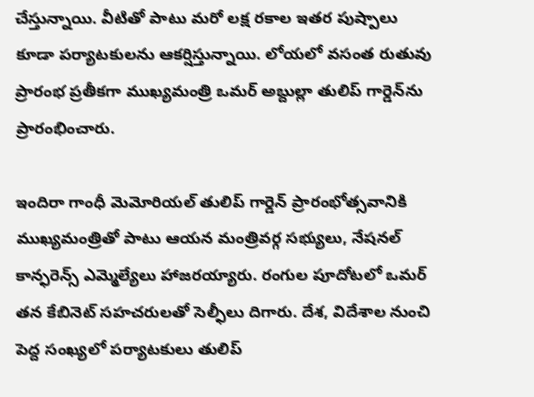చేస్తున్నాయి. వీటితో పాటు మరో లక్ష రకాల ఇతర పుష్పాలు కూడా పర్యాటకులను ఆకర్షిస్తున్నాయి. లోయలో వసంత రుతువు ప్రారంభ ప్రతీకగా ముఖ్యమంత్రి ఒమర్ అబ్దుల్లా తులిప్ గార్డెన్‌ను ప్రారంభించారు.

ఇందిరా గాంధీ మెమోరియల్ తులిప్ గార్డెన్ ప్రారంభోత్సవానికి ముఖ్యమంత్రితో పాటు ఆయన మంత్రివర్గ సభ్యులు, నేషనల్ కాన్ఫరెన్స్ ఎమ్మెల్యేలు హాజరయ్యారు. రంగుల పూదోటలో ఒమర్ తన కేబినెట్ సహచరులతో సెల్ఫీలు దిగారు. దేశ, విదేశాల నుంచి పెద్ద సంఖ్యలో పర్యాటకులు తులిప్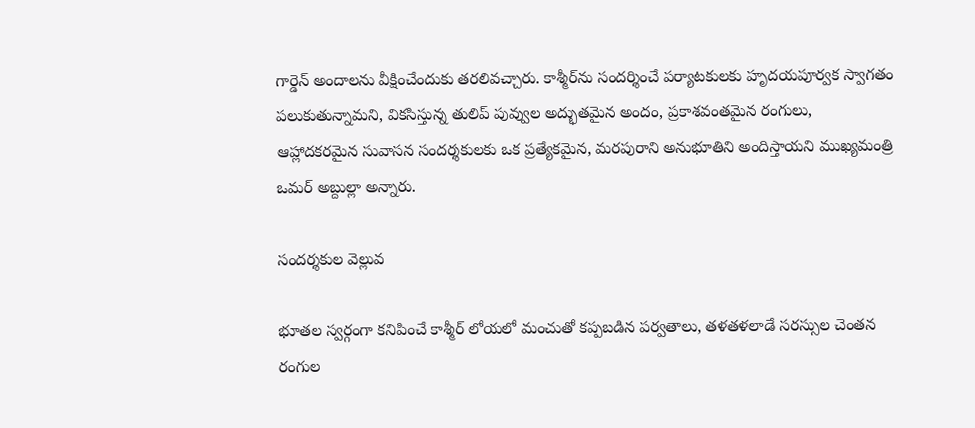గార్డెన్ అందాలను వీక్షించేందుకు తరలివచ్చారు. కాశ్మీర్‌ను సందర్శించే పర్యాటకులకు హృదయపూర్వక స్వాగతం పలుకుతున్నామని, వికసిస్తున్న తులిప్ పువ్వుల అద్భుతమైన అందం, ప్రకాశవంతమైన రంగులు, ఆహ్లాదకరమైన సువాసన సందర్శకులకు ఒక ప్రత్యేకమైన, మరపురాని అనుభూతిని అందిస్తాయని ముఖ్యమంత్రి ఒమర్ అబ్దుల్లా అన్నారు.

సందర్శకుల వెల్లువ

భూతల స్వర్గంగా కనిపించే కాశ్మీర్ లోయలో మంచుతో కప్పబడిన పర్వతాలు, తళతళలాడే సరస్సుల చెంతన రంగుల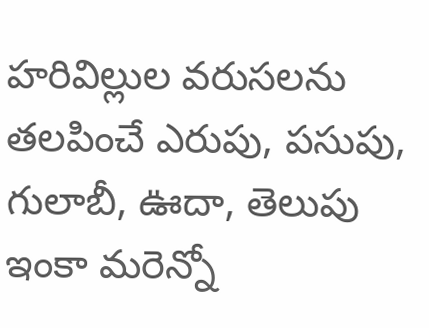హరివిల్లుల వరుసలను తలపించే ఎరుపు, పసుపు, గులాబీ, ఊదా, తెలుపు ఇంకా మరెన్నో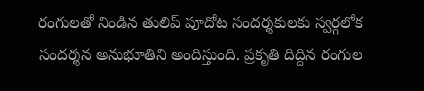రంగులతో నిండిన తులిప్ పూదోట సందర్శకులకు స్వర్గలోక సందర్శన అనుభూతిని అందిస్తుంది. ప్రకృతి దిద్దిన రంగుల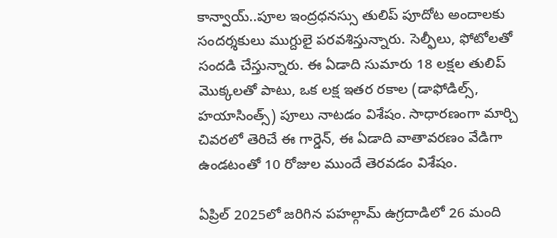కాన్వాయ్..పూల ఇంద్రధనస్సు తులిప్ పూదోట అందాలకు సందర్శకులు ముగ్దులై పరవశిస్తున్నారు. సెల్ఫీలు, ఫోటోలతో సందడి చేస్తున్నారు. ఈ ఏడాది సుమారు 18 లక్షల తులిప్ మొక్కలతో పాటు, ఒక లక్ష ఇతర రకాల (డాఫోడిల్స్, హయాసింత్స్) పూలు నాటడం విశేషం. సాధారణంగా మార్చి చివరలో తెరిచే ఈ గార్డెన్, ఈ ఏడాది వాతావరణం వేడిగా ఉండటంతో 10 రోజుల ముందే తెరవడం విశేషం.

ఏప్రిల్ 2025లో జరిగిన పహల్గామ్ ఉగ్రదాడిలో 26 మంది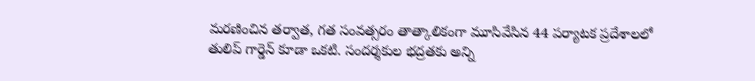మరణించిన తర్వాత, గత సంవత్సరం తాత్కాలికంగా మూసివేసిన 44 పర్యాటక ప్రదేశాలలో తులిప్ గార్డెన్ కూడా ఒకటి. సందర్శకుల భద్రతకు అన్ని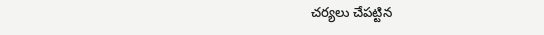చర్యలు చేపట్టిన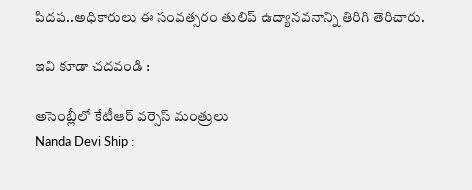పిదప..అధికారులు ఈ సంవత్సరం తులిప్ ఉద్యానవనాన్ని తిరిగి తెరిచారు.

ఇవి కూడా చదవండి :

అసెంబ్లీలో కేటీఆర్ వర్సెస్ మంత్రులు
Nanda Devi Ship :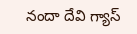నందా దేవి గ్యాస్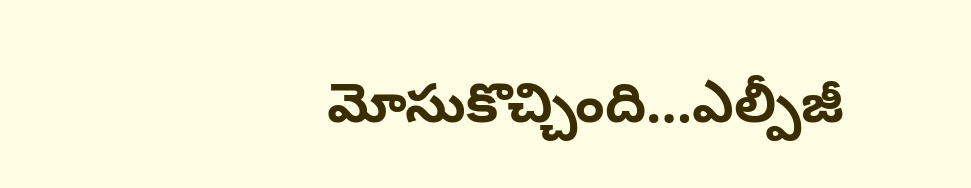మోసుకొచ్చింది…ఎల్పీజీ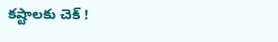కష్టాలకు చెక్ !